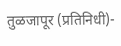तुळजापूर (प्रतिनिधी)-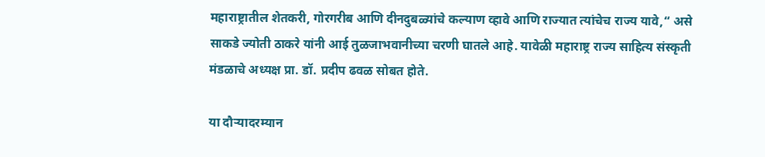महाराष्ट्रातील शेतकरी, गोरगरीब आणि दीनदुबळ्यांचे कल्याण व्हावे आणि राज्यात त्यांचेच राज्य यावे,“ असे साकडे ज्योती ठाकरे यांनी आई तुळजाभवानीच्या चरणी घातले आहे. यावेळी महाराष्ट्र राज्य साहित्य संस्कृती मंडळाचे अध्यक्ष प्रा. डॉ. प्रदीप ढवळ सोबत होते.

या दौऱ्यादरम्यान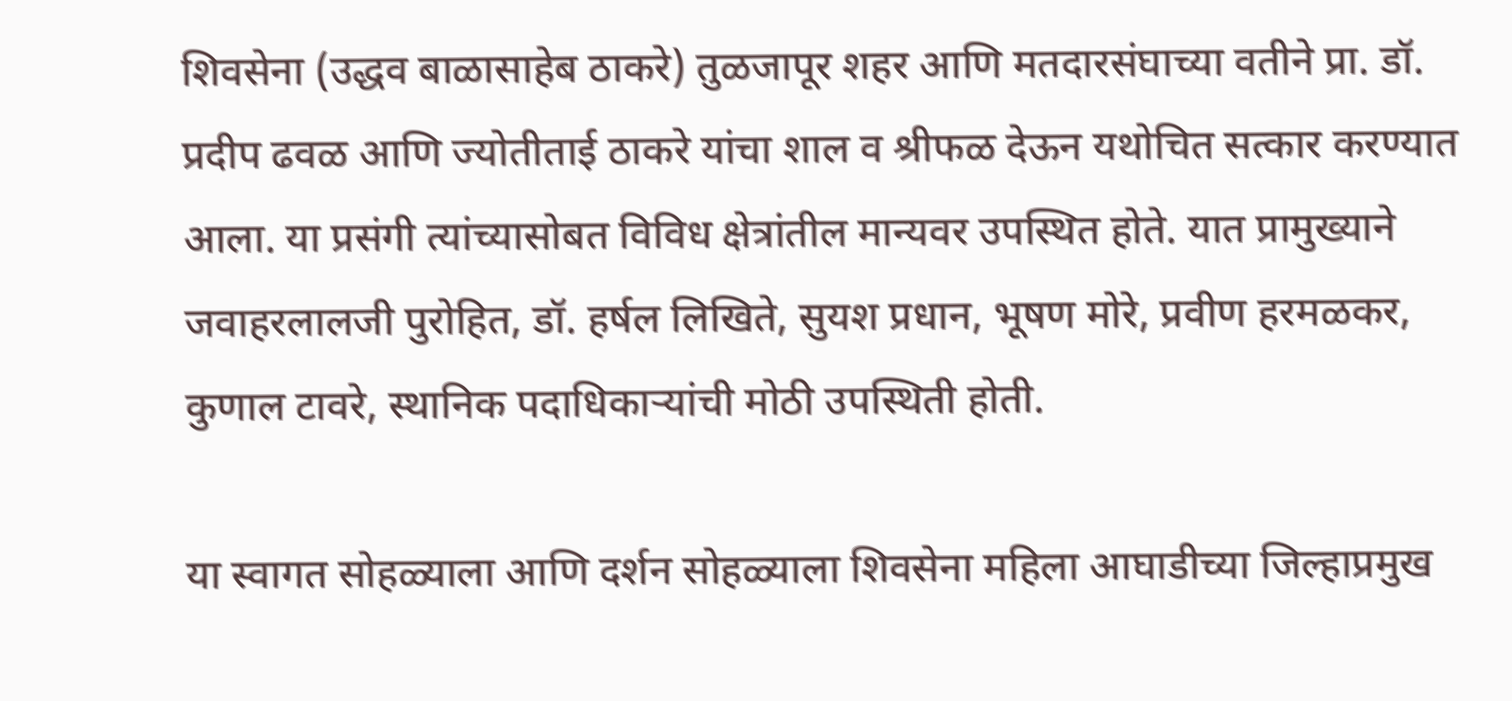शिवसेना (उद्धव बाळासाहेब ठाकरे) तुळजापूर शहर आणि मतदारसंघाच्या वतीने प्रा. डॉ. प्रदीप ढवळ आणि ज्योतीताई ठाकरे यांचा शाल व श्रीफळ देऊन यथोचित सत्कार करण्यात आला. या प्रसंगी त्यांच्यासोबत विविध क्षेत्रांतील मान्यवर उपस्थित होते. यात प्रामुख्याने जवाहरलालजी पुरोहित, डॉ. हर्षल लिखिते, सुयश प्रधान, भूषण मोरे, प्रवीण हरमळकर, कुणाल टावरे, स्थानिक पदाधिकाऱ्यांची मोठी उपस्थिती होती.

या स्वागत सोहळ्याला आणि दर्शन सोहळ्याला शिवसेना महिला आघाडीच्या जिल्हाप्रमुख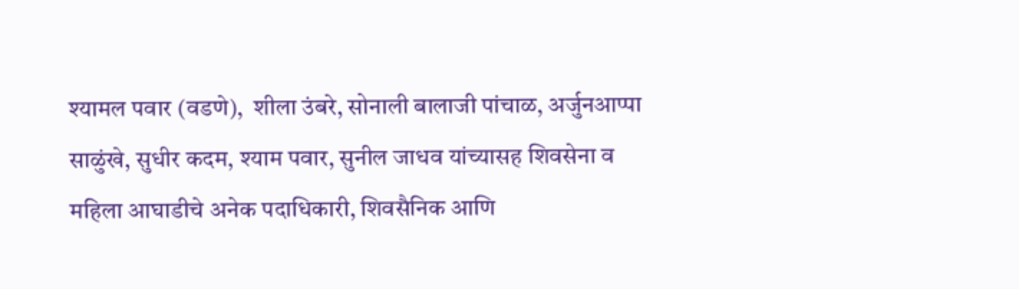श्यामल पवार (वडणे),  शीला उंबरे, सोनाली बालाजी पांचाळ, अर्जुनआप्पा साळुंखे, सुधीर कदम, श्याम पवार, सुनील जाधव यांच्यासह शिवसेना व महिला आघाडीचे अनेक पदाधिकारी, शिवसैनिक आणि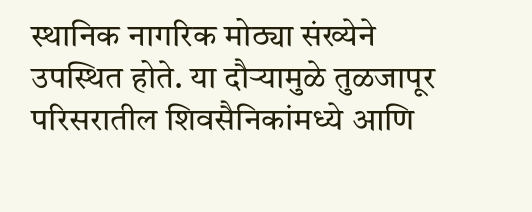स्थानिक नागरिक मोठ्या संख्येने उपस्थित होते. या दौऱ्यामुळे तुळजापूर परिसरातील शिवसैनिकांमध्ये आणि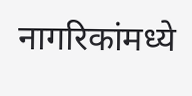नागरिकांमध्ये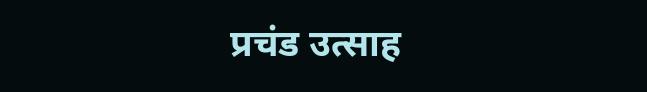प्रचंड उत्साह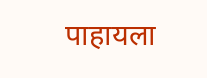पाहायला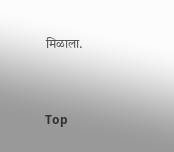मिळाला.


Top